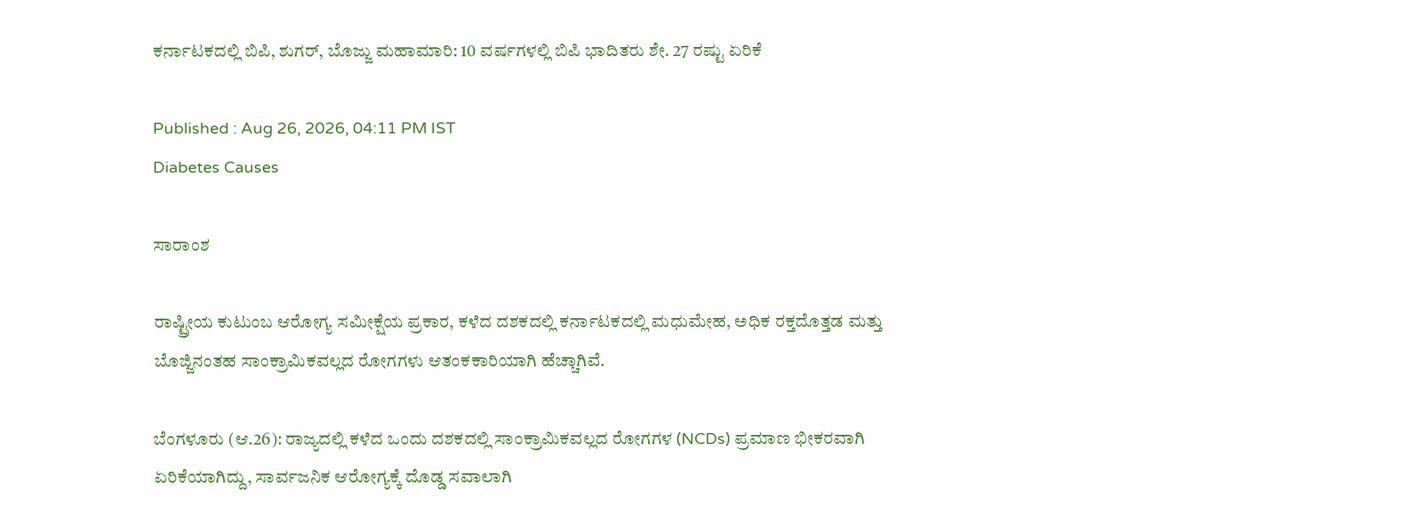ಕರ್ನಾಟಕದಲ್ಲಿ ಬಿಪಿ, ಶುಗರ್‌, ಬೊಜ್ಜು ಮಹಾಮಾರಿ: 10 ವರ್ಷಗಳಲ್ಲಿ ಬಿಪಿ ಭಾದಿತರು ಶೇ. 27 ರಷ್ಟು ಏರಿಕೆ

Published : Aug 26, 2026, 04:11 PM IST
Diabetes Causes

ಸಾರಾಂಶ

ರಾಷ್ಟ್ರೀಯ ಕುಟುಂಬ ಆರೋಗ್ಯ ಸಮೀಕ್ಷೆಯ ಪ್ರಕಾರ, ಕಳೆದ ದಶಕದಲ್ಲಿ ಕರ್ನಾಟಕದಲ್ಲಿ ಮಧುಮೇಹ, ಅಧಿಕ ರಕ್ತದೊತ್ತಡ ಮತ್ತು ಬೊಜ್ಜಿನಂತಹ ಸಾಂಕ್ರಾಮಿಕವಲ್ಲದ ರೋಗಗಳು ಆತಂಕಕಾರಿಯಾಗಿ ಹೆಚ್ಚಾಗಿವೆ.

ಬೆಂಗಳೂರು (ಆ.26): ರಾಜ್ಯದಲ್ಲಿ ಕಳೆದ ಒಂದು ದಶಕದಲ್ಲಿ ಸಾಂಕ್ರಾಮಿಕವಲ್ಲದ ರೋಗಗಳ (NCDs) ಪ್ರಮಾಣ ಭೀಕರವಾಗಿ ಏರಿಕೆಯಾಗಿದ್ದು, ಸಾರ್ವಜನಿಕ ಆರೋಗ್ಯಕ್ಕೆ ದೊಡ್ಡ ಸವಾಲಾಗಿ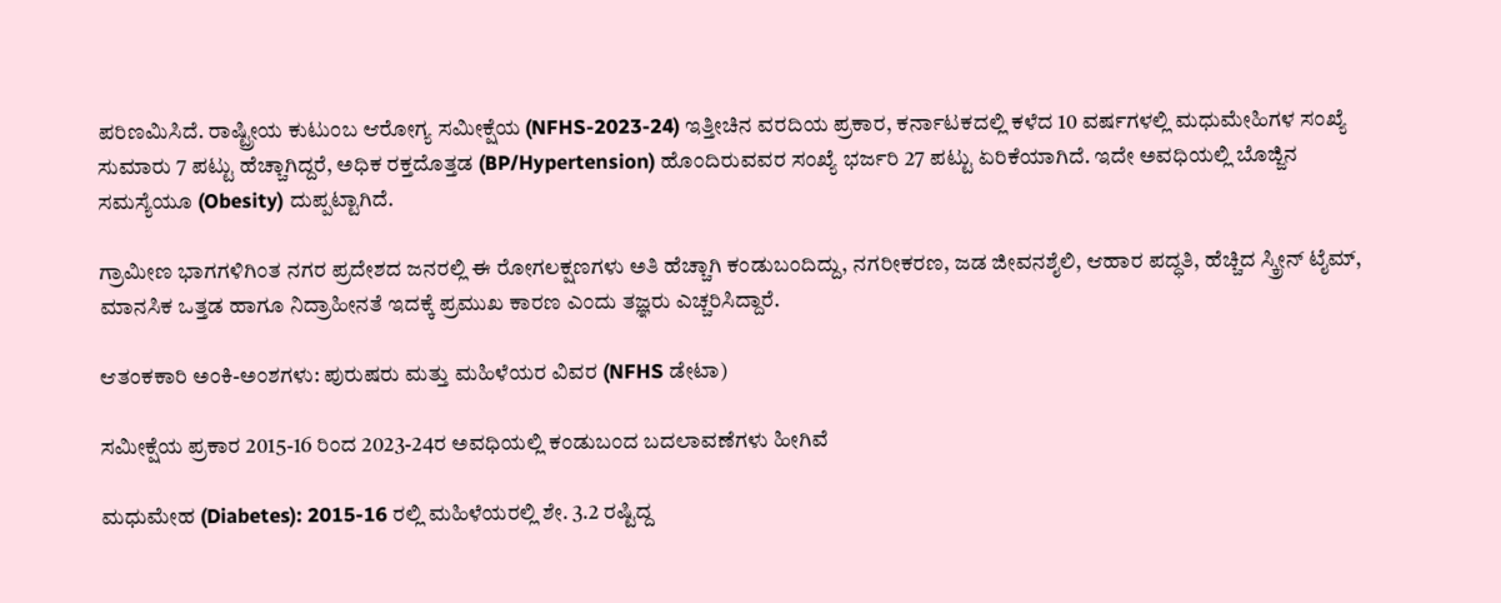ಪರಿಣಮಿಸಿದೆ. ರಾಷ್ಟ್ರೀಯ ಕುಟುಂಬ ಆರೋಗ್ಯ ಸಮೀಕ್ಷೆಯ (NFHS-2023-24) ಇತ್ತೀಚಿನ ವರದಿಯ ಪ್ರಕಾರ, ಕರ್ನಾಟಕದಲ್ಲಿ ಕಳೆದ 10 ವರ್ಷಗಳಲ್ಲಿ ಮಧುಮೇಹಿಗಳ ಸಂಖ್ಯೆ ಸುಮಾರು 7 ಪಟ್ಟು ಹೆಚ್ಚಾಗಿದ್ದರೆ, ಅಧಿಕ ರಕ್ತದೊತ್ತಡ (BP/Hypertension) ಹೊಂದಿರುವವರ ಸಂಖ್ಯೆ ಭರ್ಜರಿ 27 ಪಟ್ಟು ಏರಿಕೆಯಾಗಿದೆ. ಇದೇ ಅವಧಿಯಲ್ಲಿ ಬೊಜ್ಜಿನ ಸಮಸ್ಯೆಯೂ (Obesity) ದುಪ್ಪಟ್ಟಾಗಿದೆ.

ಗ್ರಾಮೀಣ ಭಾಗಗಳಿಗಿಂತ ನಗರ ಪ್ರದೇಶದ ಜನರಲ್ಲಿ ಈ ರೋಗಲಕ್ಷಣಗಳು ಅತಿ ಹೆಚ್ಚಾಗಿ ಕಂಡುಬಂದಿದ್ದು, ನಗರೀಕರಣ, ಜಡ ಜೀವನಶೈಲಿ, ಆಹಾರ ಪದ್ಧತಿ, ಹೆಚ್ಚಿದ ಸ್ಕ್ರೀನ್ ಟೈಮ್, ಮಾನಸಿಕ ಒತ್ತಡ ಹಾಗೂ ನಿದ್ರಾಹೀನತೆ ಇದಕ್ಕೆ ಪ್ರಮುಖ ಕಾರಣ ಎಂದು ತಜ್ಞರು ಎಚ್ಚರಿಸಿದ್ದಾರೆ.

ಆತಂಕಕಾರಿ ಅಂಕಿ-ಅಂಶಗಳು: ಪುರುಷರು ಮತ್ತು ಮಹಿಳೆಯರ ವಿವರ (NFHS ಡೇಟಾ)

ಸಮೀಕ್ಷೆಯ ಪ್ರಕಾರ 2015-16 ರಿಂದ 2023-24ರ ಅವಧಿಯಲ್ಲಿ ಕಂಡುಬಂದ ಬದಲಾವಣೆಗಳು ಹೀಗಿವೆ

ಮಧುಮೇಹ (Diabetes): 2015-16 ರಲ್ಲಿ ಮಹಿಳೆಯರಲ್ಲಿ ಶೇ. 3.2 ರಷ್ಟಿದ್ದ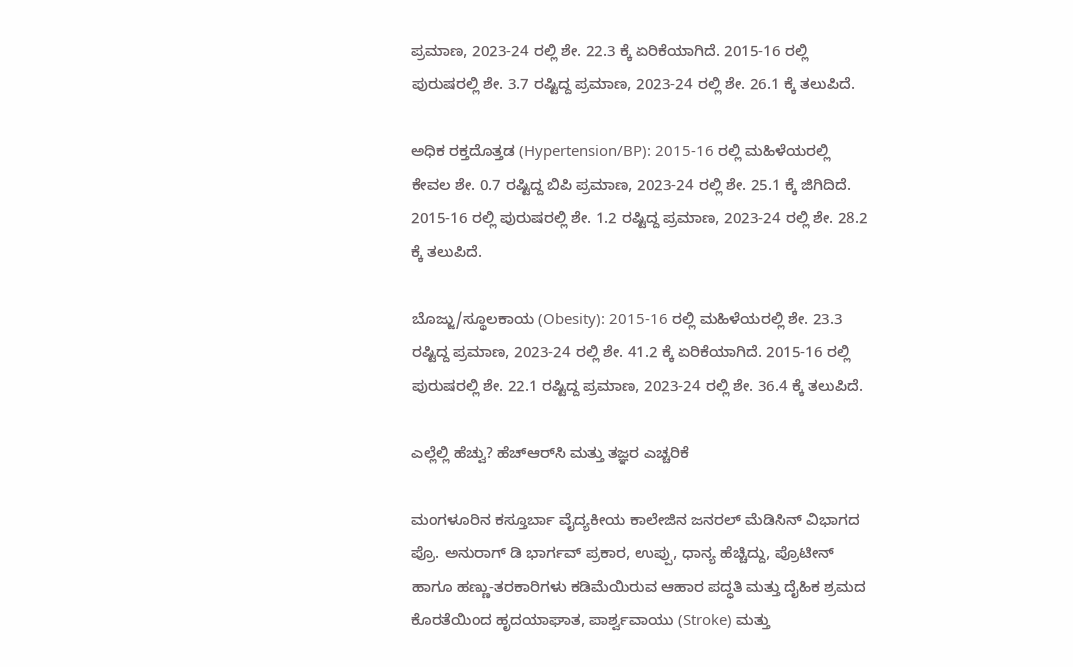ಪ್ರಮಾಣ, 2023-24 ರಲ್ಲಿ ಶೇ. 22.3 ಕ್ಕೆ ಏರಿಕೆಯಾಗಿದೆ. 2015-16 ರಲ್ಲಿ ಪುರುಷರಲ್ಲಿ ಶೇ. 3.7 ರಷ್ಟಿದ್ದ ಪ್ರಮಾಣ, 2023-24 ರಲ್ಲಿ ಶೇ. 26.1 ಕ್ಕೆ ತಲುಪಿದೆ.

ಅಧಿಕ ರಕ್ತದೊತ್ತಡ (Hypertension/BP): 2015-16 ರಲ್ಲಿ ಮಹಿಳೆಯರಲ್ಲಿ ಕೇವಲ ಶೇ. 0.7 ರಷ್ಟಿದ್ದ ಬಿಪಿ ಪ್ರಮಾಣ, 2023-24 ರಲ್ಲಿ ಶೇ. 25.1 ಕ್ಕೆ ಜಿಗಿದಿದೆ. 2015-16 ರಲ್ಲಿ ಪುರುಷರಲ್ಲಿ ಶೇ. 1.2 ರಷ್ಟಿದ್ದ ಪ್ರಮಾಣ, 2023-24 ರಲ್ಲಿ ಶೇ. 28.2 ಕ್ಕೆ ತಲುಪಿದೆ.

ಬೊಜ್ಜು/ಸ್ಥೂಲಕಾಯ (Obesity): 2015-16 ರಲ್ಲಿ ಮಹಿಳೆಯರಲ್ಲಿ ಶೇ. 23.3 ರಷ್ಟಿದ್ದ ಪ್ರಮಾಣ, 2023-24 ರಲ್ಲಿ ಶೇ. 41.2 ಕ್ಕೆ ಏರಿಕೆಯಾಗಿದೆ. 2015-16 ರಲ್ಲಿ ಪುರುಷರಲ್ಲಿ ಶೇ. 22.1 ರಷ್ಟಿದ್ದ ಪ್ರಮಾಣ, 2023-24 ರಲ್ಲಿ ಶೇ. 36.4 ಕ್ಕೆ ತಲುಪಿದೆ.

ಎಲ್ಲೆಲ್ಲಿ ಹೆಚ್ವು? ಹೆಚ್‌ಆರ್‌ಸಿ ಮತ್ತು ತಜ್ಞರ ಎಚ್ಚರಿಕೆ

ಮಂಗಳೂರಿನ ಕಸ್ತೂರ್ಬಾ ವೈದ್ಯಕೀಯ ಕಾಲೇಜಿನ ಜನರಲ್ ಮೆಡಿಸಿನ್ ವಿಭಾಗದ ಪ್ರೊ. ಅನುರಾಗ್ ಡಿ ಭಾರ್ಗವ್ ಪ್ರಕಾರ, ಉಪ್ಪು, ಧಾನ್ಯ ಹೆಚ್ಚಿದ್ದು, ಪ್ರೊಟೀನ್ ಹಾಗೂ ಹಣ್ಣು-ತರಕಾರಿಗಳು ಕಡಿಮೆಯಿರುವ ಆಹಾರ ಪದ್ಧತಿ ಮತ್ತು ದೈಹಿಕ ಶ್ರಮದ ಕೊರತೆಯಿಂದ ಹೃದಯಾಘಾತ, ಪಾರ್ಶ್ವವಾಯು (Stroke) ಮತ್ತು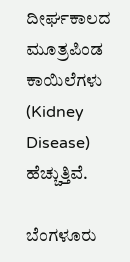ದೀರ್ಘಕಾಲದ ಮೂತ್ರಪಿಂಡ ಕಾಯಿಲೆಗಳು (Kidney Disease) ಹೆಚ್ಚುತ್ತಿವೆ.

ಬೆಂಗಳೂರು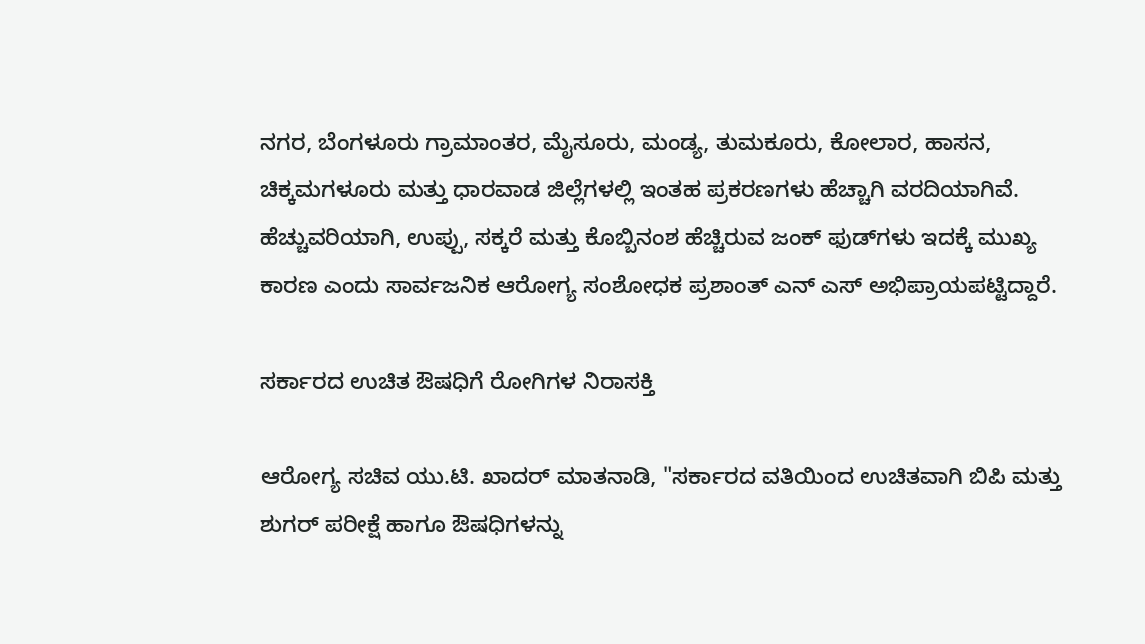ನಗರ, ಬೆಂಗಳೂರು ಗ್ರಾಮಾಂತರ, ಮೈಸೂರು, ಮಂಡ್ಯ, ತುಮಕೂರು, ಕೋಲಾರ, ಹಾಸನ, ಚಿಕ್ಕಮಗಳೂರು ಮತ್ತು ಧಾರವಾಡ ಜಿಲ್ಲೆಗಳಲ್ಲಿ ಇಂತಹ ಪ್ರಕರಣಗಳು ಹೆಚ್ಚಾಗಿ ವರದಿಯಾಗಿವೆ. ಹೆಚ್ಚುವರಿಯಾಗಿ, ಉಪ್ಪು, ಸಕ್ಕರೆ ಮತ್ತು ಕೊಬ್ಬಿನಂಶ ಹೆಚ್ಚಿರುವ ಜಂಕ್ ಫುಡ್‌ಗಳು ಇದಕ್ಕೆ ಮುಖ್ಯ ಕಾರಣ ಎಂದು ಸಾರ್ವಜನಿಕ ಆರೋಗ್ಯ ಸಂಶೋಧಕ ಪ್ರಶಾಂತ್ ಎನ್ ಎಸ್ ಅಭಿಪ್ರಾಯಪಟ್ಟಿದ್ದಾರೆ.

ಸರ್ಕಾರದ ಉಚಿತ ಔಷಧಿಗೆ ರೋಗಿಗಳ ನಿರಾಸಕ್ತಿ

ಆರೋಗ್ಯ ಸಚಿವ ಯು.ಟಿ. ಖಾದರ್ ಮಾತನಾಡಿ, "ಸರ್ಕಾರದ ವತಿಯಿಂದ ಉಚಿತವಾಗಿ ಬಿಪಿ ಮತ್ತು ಶುಗರ್ ಪರೀಕ್ಷೆ ಹಾಗೂ ಔಷಧಿಗಳನ್ನು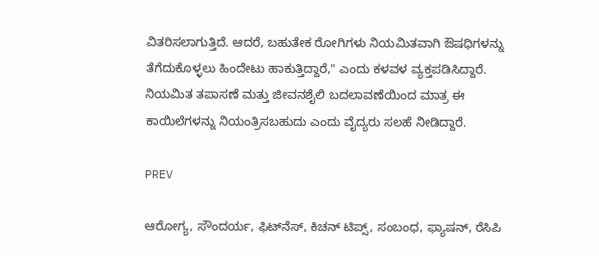ವಿತರಿಸಲಾಗುತ್ತಿದೆ. ಆದರೆ, ಬಹುತೇಕ ರೋಗಿಗಳು ನಿಯಮಿತವಾಗಿ ಔಷಧಿಗಳನ್ನು ತೆಗೆದುಕೊಳ್ಳಲು ಹಿಂದೇಟು ಹಾಕುತ್ತಿದ್ದಾರೆ," ಎಂದು ಕಳವಳ ವ್ಯಕ್ತಪಡಿಸಿದ್ದಾರೆ. ನಿಯಮಿತ ತಪಾಸಣೆ ಮತ್ತು ಜೀವನಶೈಲಿ ಬದಲಾವಣೆಯಿಂದ ಮಾತ್ರ ಈ ಕಾಯಿಲೆಗಳನ್ನು ನಿಯಂತ್ರಿಸಬಹುದು ಎಂದು ವೈದ್ಯರು ಸಲಹೆ ನೀಡಿದ್ದಾರೆ.

PREV

ಆರೋಗ್ಯ, ಸೌಂದರ್ಯ, ಫಿಟ್‌ನೆಸ್, ಕಿಚನ್ ಟಿಪ್ಸ್‌, ಸಂಬಂಧ, ಫ್ಯಾಷನ್, ರೆಸಿಪಿ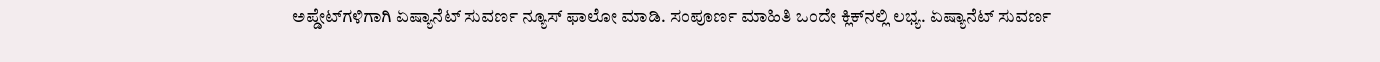ಅಪ್ಡೇಟ್‌ಗಳಿಗಾಗಿ ಏಷ್ಯಾನೆಟ್ ಸುವರ್ಣ ನ್ಯೂಸ್‌ ಫಾಲೋ ಮಾಡಿ. ಸಂಪೂರ್ಣ ಮಾಹಿತಿ ಒಂದೇ ಕ್ಲಿಕ್‌ನಲ್ಲಿ ಲಭ್ಯ. ಏಷ್ಯಾನೆಟ್ ಸುವರ್ಣ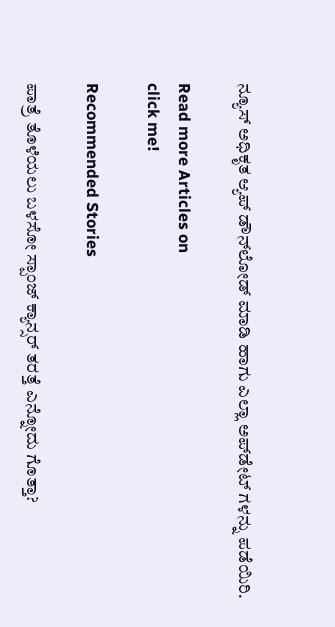ನ್ಯೂಸ್ ಅಧಿಕೃತ ಆ್ಯಪ್ ಡೌನ್‌ಲೋಡ್ ಮಾಡಿ ಹಾಗು ಎಲ್ಲಾ ಅಪ್‌ಡೇಟ್ ಗಳನ್ನು ಪಡೆಯಿರಿ.

Read more Articles on
click me!

Recommended Stories

ಪಾತ್ರೆ ತೊಳೆಯಲು ಬಳಸೋ ಸ್ಪಾಂಜ್ ಕ್ಯಾನ್ಸರ್ ತರತ್ತೆ ಎನ್ನೋದು ಗೊತ್ತಾ?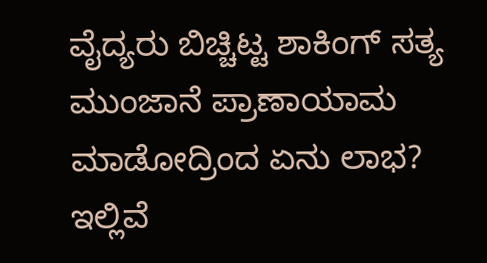ವೈದ್ಯರು ಬಿಚ್ಚಿಟ್ಟ ಶಾಕಿಂಗ್ ಸತ್ಯ
ಮುಂಜಾನೆ ಪ್ರಾಣಾಯಾಮ ಮಾಡೋದ್ರಿಂದ ಏನು ಲಾಭ? ಇಲ್ಲಿವೆ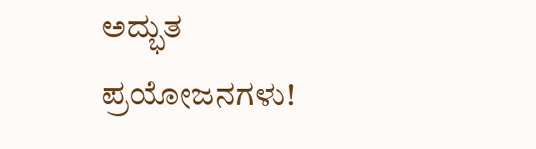ಅದ್ಭುತ ಪ್ರಯೋಜನಗಳು!